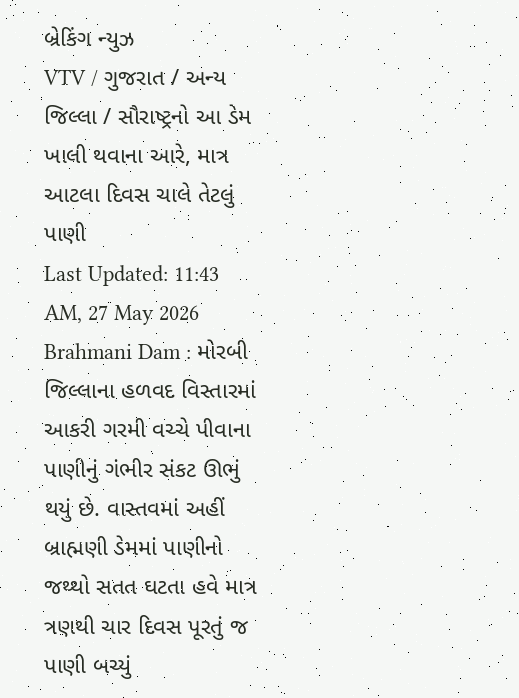બ્રેકિંગ ન્યુઝ
VTV / ગુજરાત / અન્ય જિલ્લા / સૌરાષ્ટ્રનો આ ડેમ ખાલી થવાના આરે, માત્ર આટલા દિવસ ચાલે તેટલું પાણી
Last Updated: 11:43 AM, 27 May 2026
Brahmani Dam : મોરબી જિલ્લાના હળવદ વિસ્તારમાં આકરી ગરમી વચ્ચે પીવાના પાણીનું ગંભીર સંકટ ઊભું થયું છે. વાસ્તવમાં અહીં બ્રાહ્મણી ડેમમાં પાણીનો જથ્થો સતત ઘટતા હવે માત્ર ત્રણથી ચાર દિવસ પૂરતું જ પાણી બચ્યું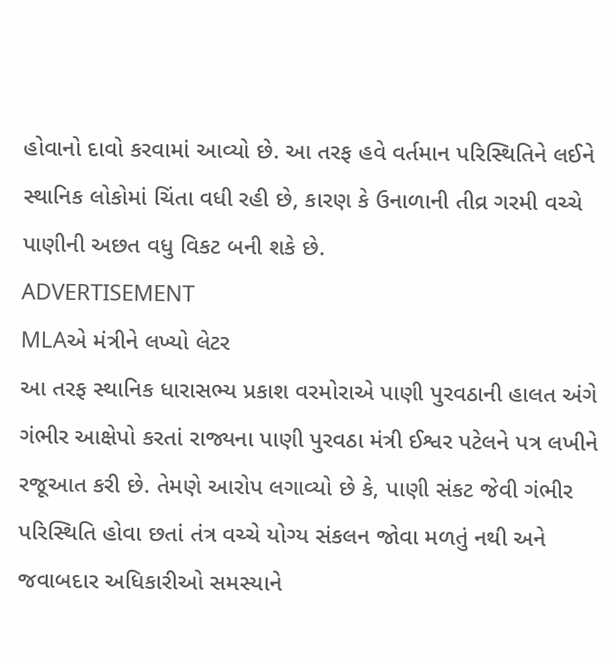હોવાનો દાવો કરવામાં આવ્યો છે. આ તરફ હવે વર્તમાન પરિસ્થિતિને લઈને સ્થાનિક લોકોમાં ચિંતા વધી રહી છે, કારણ કે ઉનાળાની તીવ્ર ગરમી વચ્ચે પાણીની અછત વધુ વિકટ બની શકે છે.
ADVERTISEMENT
MLAએ મંત્રીને લખ્યો લેટર
આ તરફ સ્થાનિક ધારાસભ્ય પ્રકાશ વરમોરાએ પાણી પુરવઠાની હાલત અંગે ગંભીર આક્ષેપો કરતાં રાજ્યના પાણી પુરવઠા મંત્રી ઈશ્વર પટેલને પત્ર લખીને રજૂઆત કરી છે. તેમણે આરોપ લગાવ્યો છે કે, પાણી સંકટ જેવી ગંભીર પરિસ્થિતિ હોવા છતાં તંત્ર વચ્ચે યોગ્ય સંકલન જોવા મળતું નથી અને જવાબદાર અધિકારીઓ સમસ્યાને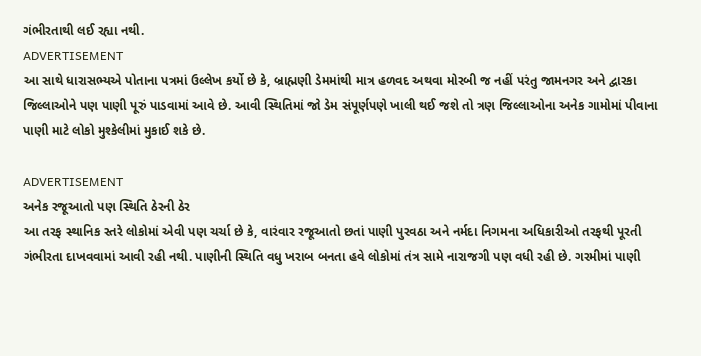ગંભીરતાથી લઈ રહ્યા નથી.
ADVERTISEMENT
આ સાથે ધારાસભ્યએ પોતાના પત્રમાં ઉલ્લેખ કર્યો છે કે, બ્રાહ્મણી ડેમમાંથી માત્ર હળવદ અથવા મોરબી જ નહીં પરંતુ જામનગર અને દ્વારકા જિલ્લાઓને પણ પાણી પૂરું પાડવામાં આવે છે. આવી સ્થિતિમાં જો ડેમ સંપૂર્ણપણે ખાલી થઈ જશે તો ત્રણ જિલ્લાઓના અનેક ગામોમાં પીવાના પાણી માટે લોકો મુશ્કેલીમાં મુકાઈ શકે છે.

ADVERTISEMENT
અનેક રજૂઆતો પણ સ્થિતિ ઠેરની ઠેર
આ તરફ સ્થાનિક સ્તરે લોકોમાં એવી પણ ચર્ચા છે કે, વારંવાર રજૂઆતો છતાં પાણી પુરવઠા અને નર્મદા નિગમના અધિકારીઓ તરફથી પૂરતી ગંભીરતા દાખવવામાં આવી રહી નથી. પાણીની સ્થિતિ વધુ ખરાબ બનતા હવે લોકોમાં તંત્ર સામે નારાજગી પણ વધી રહી છે. ગરમીમાં પાણી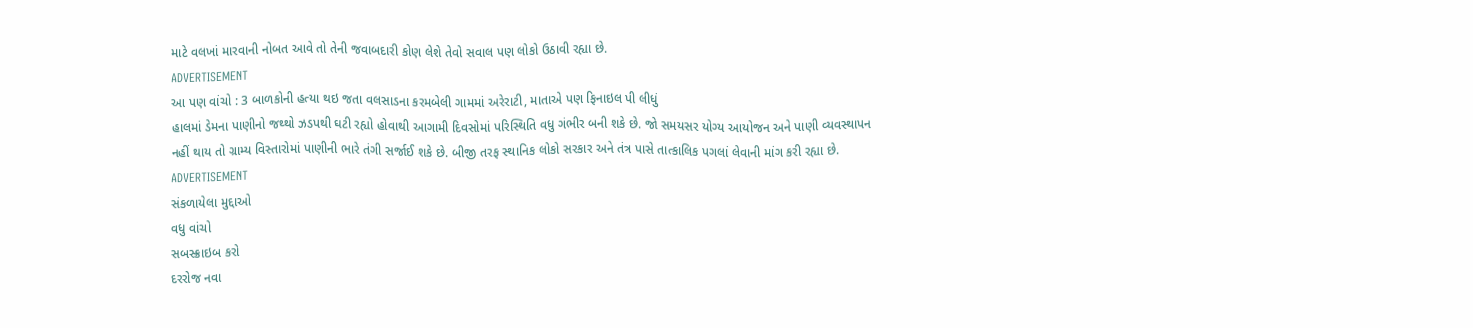માટે વલખાં મારવાની નોબત આવે તો તેની જવાબદારી કોણ લેશે તેવો સવાલ પણ લોકો ઉઠાવી રહ્યા છે.
ADVERTISEMENT
આ પણ વાંચો : 3 બાળકોની હત્યા થઇ જતા વલસાડના કરમબેલી ગામમાં અરેરાટી, માતાએ પણ ફિનાઇલ પી લીધું
હાલમાં ડેમના પાણીનો જથ્થો ઝડપથી ઘટી રહ્યો હોવાથી આગામી દિવસોમાં પરિસ્થિતિ વધુ ગંભીર બની શકે છે. જો સમયસર યોગ્ય આયોજન અને પાણી વ્યવસ્થાપન નહીં થાય તો ગ્રામ્ય વિસ્તારોમાં પાણીની ભારે તંગી સર્જાઈ શકે છે. બીજી તરફ સ્થાનિક લોકો સરકાર અને તંત્ર પાસે તાત્કાલિક પગલાં લેવાની માંગ કરી રહ્યા છે.
ADVERTISEMENT
સંકળાયેલા મુદ્દાઓ
વધુ વાંચો
સબસ્ક્રાઇબ કરો
દરરોજ નવા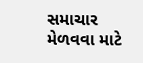સમાચાર મેળવવા માટે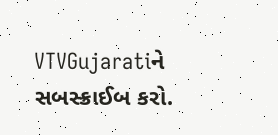VTVGujaratiને સબસ્ક્રાઈબ કરો.